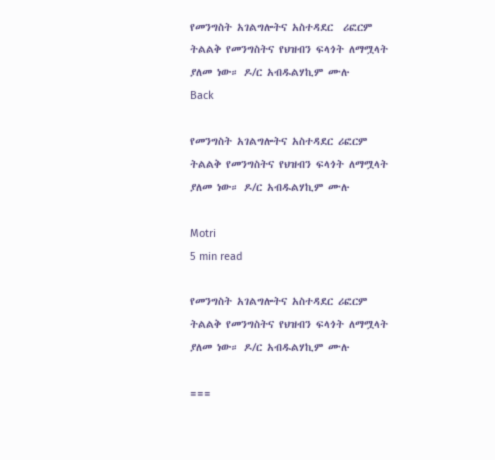የመንግስት አገልግሎትና አስተዳደር  ሪፎርም ትልልቅ የመንግስትና የህዝብን ፍላጎት ለማሟላት ያለመ ነው። ዶ/ር አብዱልሃኪም ሙሉ
Back

የመንግስት አገልግሎትና አስተዳደር ሪፎርም ትልልቅ የመንግስትና የህዝብን ፍላጎት ለማሟላት ያለመ ነው። ዶ/ር አብዱልሃኪም ሙሉ

Motri
5 min read

የመንግስት አገልግሎትና አስተዳደር ሪፎርም ትልልቅ የመንግስትና የህዝብን ፍላጎት ለማሟላት ያለመ ነው። ዶ/ር አብዱልሃኪም ሙሉ

===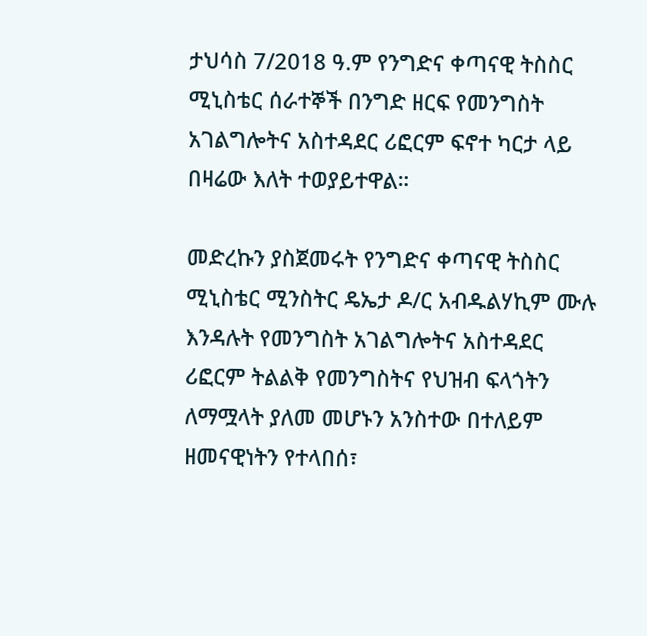ታህሳስ 7/2018 ዓ.ም የንግድና ቀጣናዊ ትስስር ሚኒስቴር ሰራተኞች በንግድ ዘርፍ የመንግስት አገልግሎትና አስተዳደር ሪፎርም ፍኖተ ካርታ ላይ በዛሬው እለት ተወያይተዋል።

መድረኩን ያስጀመሩት የንግድና ቀጣናዊ ትስስር ሚኒስቴር ሚንስትር ዴኤታ ዶ/ር አብዱልሃኪም ሙሉ እንዳሉት የመንግስት አገልግሎትና አስተዳደር ሪፎርም ትልልቅ የመንግስትና የህዝብ ፍላጎትን ለማሟላት ያለመ መሆኑን አንስተው በተለይም ዘመናዊነትን የተላበሰ፣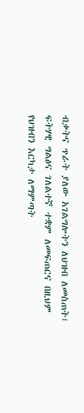ብቃትና ጥራት ያለው አገልግሎትን ለህዝብ ለመስጠት፣ ፍትሃዊ ግልፅና ገለልተኛ ተቋም ለመፍጠርና በዚህም የህዝብን እርካታ ለማምጣት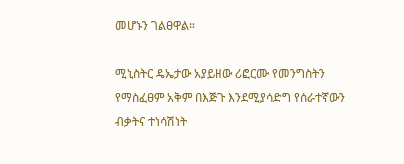መሆኑን ገልፀዋል።

ሚኒስትር ዴኤታው አያይዘው ሪፎርሙ የመንግስትን የማስፈፀም አቅም በእጅጉ እንደሚያሳድግ የሰራተኛውን ብቃትና ተነሳሽነት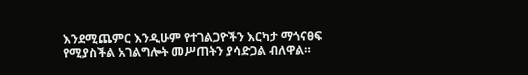እንደሚጨምር እንዲሁም የተገልጋዮችን እርካታ ማጎናፀፍ የሚያስችል አገልግሎት መሥጠትን ያሳድጋል ብለዋል።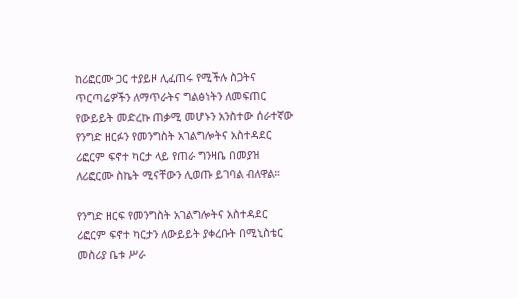ከሪፎርሙ ጋር ተያይዞ ሊፈጠሩ የሚችሉ ስጋትና ጥርጣሬዎችን ለማጥራትና ግልፅነትን ለመፍጠር የውይይት መድረኩ ጠቃሚ መሆኑን አንስተው ሰራተኛው የንግድ ዘርፉን የመንግስት አገልግሎትና አስተዳደር ሪፎርም ፍኖተ ካርታ ላይ የጠራ ግንዛቤ በመያዝ ለሪፎርሙ ስኬት ሚናቸውን ሊወጡ ይገባል ብለዋል።

የንግድ ዘርፍ የመንግስት አገልግሎትና አስተዳደር ሪፎርም ፍኖተ ካርታን ለውይይት ያቀረቡት በሚኒስቴር መስሪያ ቤቱ ሥራ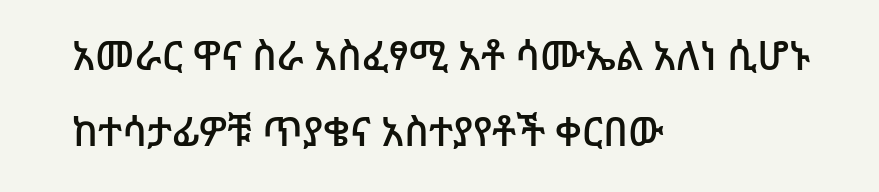አመራር ዋና ስራ አስፈፃሚ አቶ ሳሙኤል አለነ ሲሆኑ ከተሳታፊዎቹ ጥያቄና አስተያየቶች ቀርበው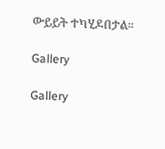ውይይት ተካሂዶበታል።

Gallery

Gallery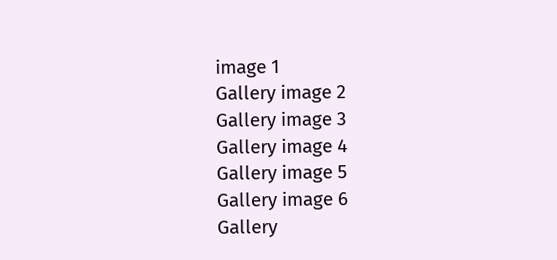image 1
Gallery image 2
Gallery image 3
Gallery image 4
Gallery image 5
Gallery image 6
Gallery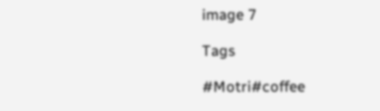image 7

Tags

#Motri#coffee